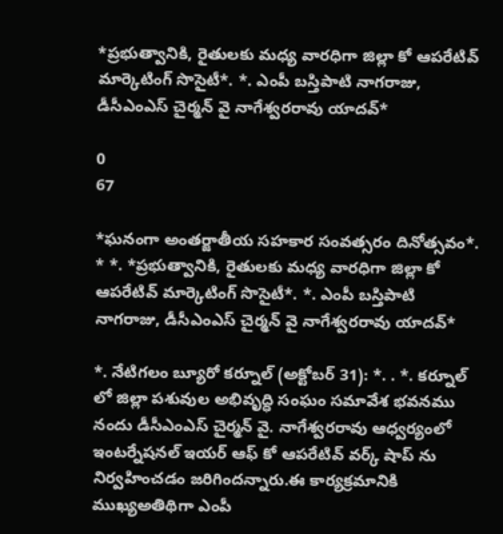*ప్రభుత్వానికి, రైతులకు మధ్య వారధిగా జిల్లా కో ఆపరేటివ్ మార్కెటింగ్ సొసైటీ*. *. ఎంపీ బస్తిపాటి నాగరాజు, డీసీఎంఎస్ చైర్మన్ వై నాగేశ్వరరావు యాదవ్*

0
67

*ఘనంగా అంతర్జాతీయ సహకార సంవత్సరం దినోత్సవం*. * *. *ప్రభుత్వానికి, రైతులకు మధ్య వారధిగా జిల్లా కో ఆపరేటివ్ మార్కెటింగ్ సొసైటీ*. *. ఎంపీ బస్తిపాటి నాగరాజు, డీసీఎంఎస్ చైర్మన్ వై నాగేశ్వరరావు యాదవ్*

*. నేటిగలం బ్యూరో కర్నూల్ (అక్టోబర్ 31): *. . *. కర్నూల్ లో జిల్లా పశువుల అభివృద్ధి సంఘం సమావేశ భవనము నందు డీసీఎంఎస్ చైర్మన్ వై. నాగేశ్వరరావు ఆధ్వర్యంలో ఇంటర్నేషనల్ ఇయర్ ఆఫ్ కో ఆపరేటివ్ వర్క్ షాప్ ను నిర్వహించడం జరిగిందన్నారు.ఈ కార్యక్రమానికి ముఖ్యఅతిథిగా ఎంపీ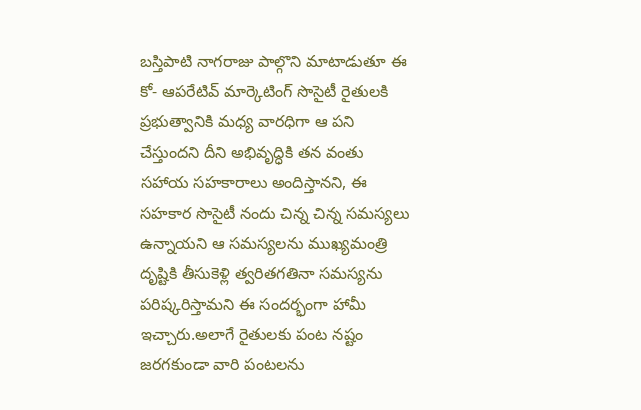బస్తిపాటి నాగరాజు పాల్గొని మాటాడుతూ ఈ కో- ఆపరేటివ్ మార్కెటింగ్ సొసైటీ రైతులకి ప్రభుత్వానికి మధ్య వారధిగా ఆ పని చేస్తుందని దీని అభివృద్ధికి తన వంతు సహాయ సహకారాలు అందిస్తానని, ఈ సహకార సొసైటీ నందు చిన్న చిన్న సమస్యలు ఉన్నాయని ఆ సమస్యలను ముఖ్యమంత్రి దృష్టికి తీసుకెళ్లి త్వరితగతినా సమస్యను పరిష్కరిస్తామని ఈ సందర్భంగా హామీ ఇచ్చారు.అలాగే రైతులకు పంట నష్టం జరగకుండా వారి పంటలను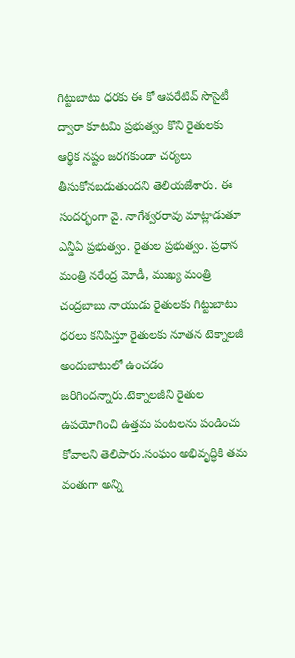గిట్టుబాటు ధరకు ఈ కో ఆపరేటివ్ సొసైటీ ద్వారా కూటమి ప్రభుత్వం కొని రైతులకు ఆర్థిక నష్టం జరగకుండా చర్యలు తీసుకోనబడుతుందని తెలియజేశారు. ఈ సందర్భంగా వై. నాగేశ్వరరావు మాట్లాడుతూ ఎన్డీఏ ప్రభుత్వం. రైతుల ప్రభుత్వం. ప్రధాన మంత్రి నరేంద్ర మోడీ, ముఖ్య మంత్రి చంద్రబాబు నాయుడు రైతులకు గిట్టుబాటు ధరలు కనిపిస్తూ రైతులకు నూతన టెక్నాలజీ అందుబాటులో ఉంచడం జరిగిందన్నారు.టెక్నాలజీని రైతుల ఉపయోగించి ఉత్తమ పంటలను పండించు కోవాలని తెలిపారు.సంఘం అభివృద్ధికి తమ వంతుగా అన్ని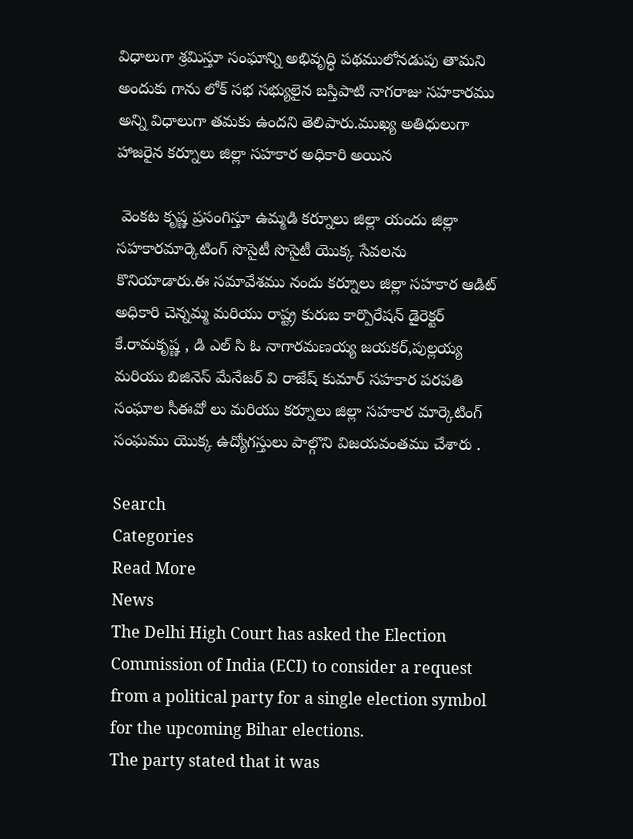విధాలుగా శ్రమిస్తూ సంఘాన్ని అభివృద్ధి పథములోనడుపు తామని అందుకు గాను లోక్ సభ సభ్యులైన బస్తిపాటి నాగరాజు సహకారము అన్ని విధాలుగా తమకు ఉందని తెలిపారు.ముఖ్య అతిధులుగా హాజరైన కర్నూలు జిల్లా సహకార అధికారి అయిన

 వెంకట కృష్ణ ప్రసంగిస్తూ ఉమ్మడి కర్నూలు జిల్లా యందు జిల్లా సహకారమార్కెటింగ్ సొసైటీ సొసైటీ యొక్క సేవలను కొనియాడారు.ఈ సమావేశము నందు కర్నూలు జిల్లా సహకార ఆడిట్ అధికారి చెన్నమ్మ మరియు రాష్ట్ర కురుబ కార్పొరేషన్ డైరెక్టర్ కే.రామకృష్ణ , డి ఎల్ సి ఓ నాగారమణయ్య జయకర్,పుల్లయ్య మరియు బిజినెస్ మేనేజర్ వి రాజేష్ కుమార్ సహకార పరపతి సంఘాల సీఈవో లు మరియు కర్నూలు జిల్లా సహకార మార్కెటింగ్ సంఘము యొక్క ఉద్యోగస్తులు పాల్గొని విజయవంతము చేశారు .

Search
Categories
Read More
News
The Delhi High Court has asked the Election Commission of India (ECI) to consider a request from a political party for a single election symbol for the upcoming Bihar elections.
The party stated that it was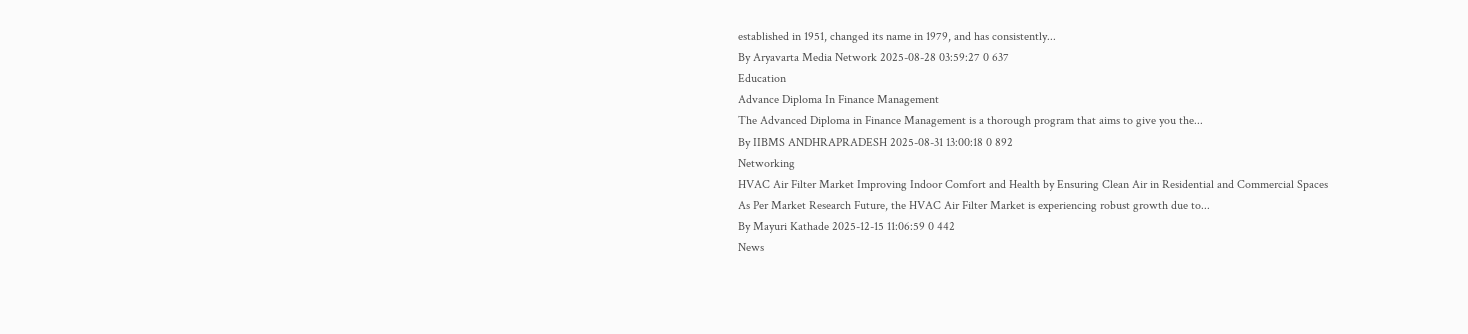established in 1951, changed its name in 1979, and has consistently...
By Aryavarta Media Network 2025-08-28 03:59:27 0 637
Education
Advance Diploma In Finance Management
The Advanced Diploma in Finance Management is a thorough program that aims to give you the...
By IIBMS ANDHRAPRADESH 2025-08-31 13:00:18 0 892
Networking
HVAC Air Filter Market Improving Indoor Comfort and Health by Ensuring Clean Air in Residential and Commercial Spaces
As Per Market Research Future, the HVAC Air Filter Market is experiencing robust growth due to...
By Mayuri Kathade 2025-12-15 11:06:59 0 442
News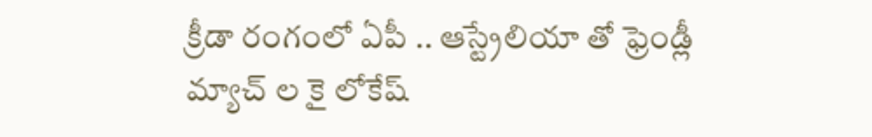క్రీడా రంగంలో ఏపీ .. ఆస్ట్రేలియా తో ఫ్రెండ్లీ మ్యాచ్ ల కై లోకేష్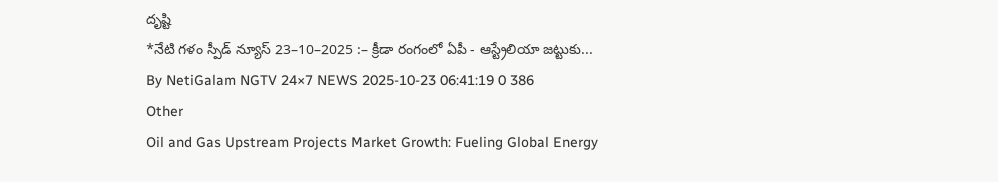దృష్టి
*నేటి గళం స్పీడ్ న్యూస్ 23–10–2025 :– క్రీడా రంగంలో ఏపీ - ఆస్ట్రేలియా జట్టుకు...
By NetiGalam NGTV 24×7 NEWS 2025-10-23 06:41:19 0 386
Other
Oil and Gas Upstream Projects Market Growth: Fueling Global Energy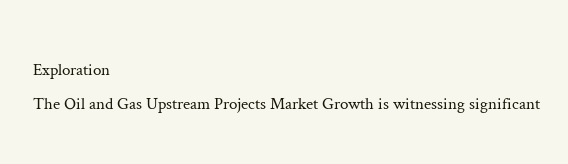Exploration
The Oil and Gas Upstream Projects Market Growth is witnessing significant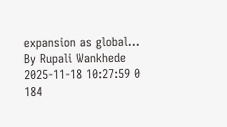expansion as global...
By Rupali Wankhede 2025-11-18 10:27:59 0 184